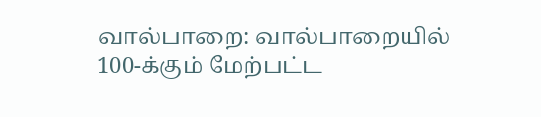வால்பாறை: வால்பாறையில் 100-க்கும் மேற்பட்ட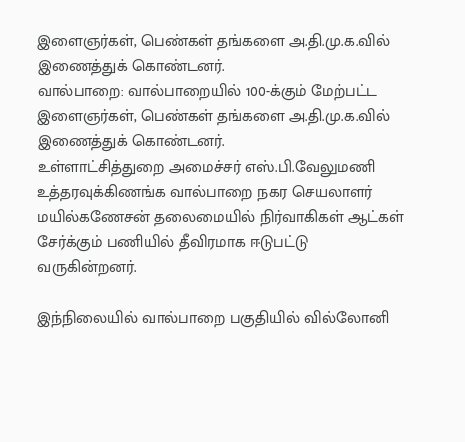இளைஞர்கள், பெண்கள் தங்களை அ.தி.மு.க.வில் இணைத்துக் கொண்டனர்.
வால்பாறை: வால்பாறையில் 100-க்கும் மேற்பட்ட இளைஞர்கள், பெண்கள் தங்களை அ.தி.மு.க.வில் இணைத்துக் கொண்டனர்.
உள்ளாட்சித்துறை அமைச்சர் எஸ்.பி.வேலுமணி உத்தரவுக்கிணங்க வால்பாறை நகர செயலாளர் மயில்கணேசன் தலைமையில் நிர்வாகிகள் ஆட்கள் சேர்க்கும் பணியில் தீவிரமாக ஈடுபட்டு வருகின்றனர்.

இந்நிலையில் வால்பாறை பகுதியில் வில்லோனி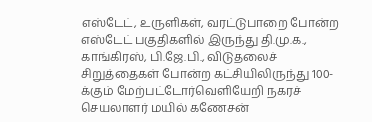எஸ்டேட், உருளிகள், வரட்டுபாறை போன்ற எஸ்டேட் பகுதிகளில் இருந்து தி.மு.க., காங்கிரஸ், பி.ஜே.பி., விடுதலைச் சிறுத்தைகள் போன்ற கட்சியிலிருந்து 100-க்கும் மேற்பட்டோர்வெளியேறி நகரச் செயலாளர் மயில் கணேசன்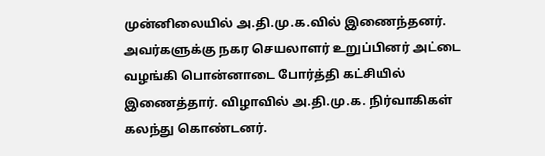முன்னிலையில் அ.தி.மு.க.வில் இணைந்தனர். அவர்களுக்கு நகர செயலாளர் உறுப்பினர் அட்டை வழங்கி பொன்னாடை போர்த்தி கட்சியில் இணைத்தார். விழாவில் அ.தி.மு.க. நிர்வாகிகள் கலந்து கொண்டனர்.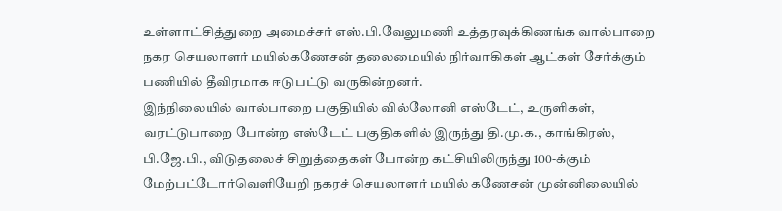உள்ளாட்சித்துறை அமைச்சர் எஸ்.பி.வேலுமணி உத்தரவுக்கிணங்க வால்பாறை நகர செயலாளர் மயில்கணேசன் தலைமையில் நிர்வாகிகள் ஆட்கள் சேர்க்கும் பணியில் தீவிரமாக ஈடுபட்டு வருகின்றனர்.
இந்நிலையில் வால்பாறை பகுதியில் வில்லோனி எஸ்டேட், உருளிகள், வரட்டுபாறை போன்ற எஸ்டேட் பகுதிகளில் இருந்து தி.மு.க., காங்கிரஸ், பி.ஜே.பி., விடுதலைச் சிறுத்தைகள் போன்ற கட்சியிலிருந்து 100-க்கும் மேற்பட்டோர்வெளியேறி நகரச் செயலாளர் மயில் கணேசன் முன்னிலையில்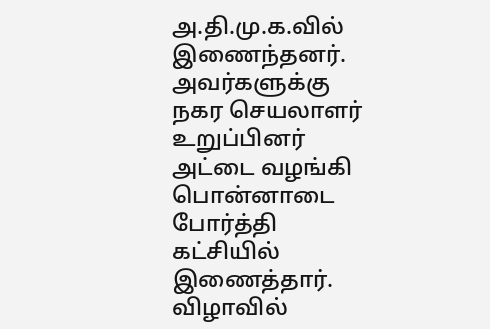அ.தி.மு.க.வில் இணைந்தனர். அவர்களுக்கு நகர செயலாளர் உறுப்பினர் அட்டை வழங்கி பொன்னாடை போர்த்தி கட்சியில் இணைத்தார். விழாவில்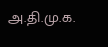அ.தி.மு.க.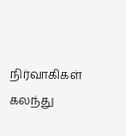நிர்வாகிகள் கலந்து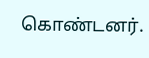கொண்டனர்.